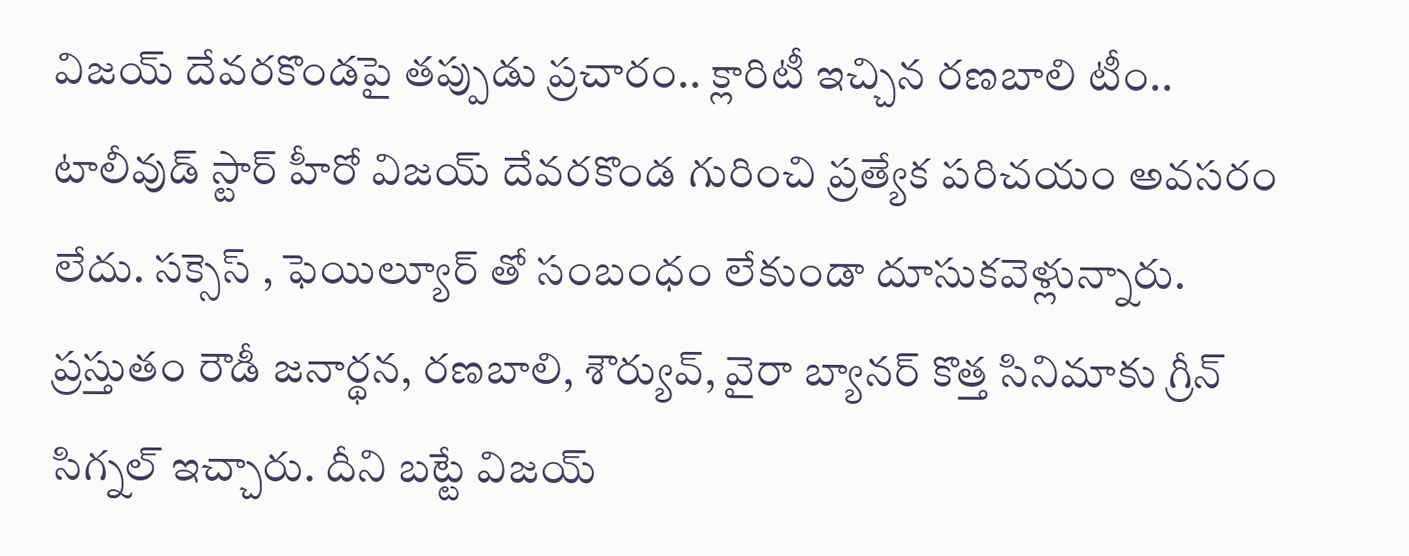విజయ్ దేవరకొండపై తప్పుడు ప్రచారం.. క్లారిటీ ఇచ్చిన రణబాలి టీం..
టాలీవుడ్ స్టార్ హీరో విజయ్ దేవరకొండ గురించి ప్రత్యేక పరిచయం అవసరం లేదు. సక్సెస్ , ఫెయిల్యూర్ తో సంబంధం లేకుండా దూసుకవెళ్లున్నారు. ప్రస్తుతం రౌడీ జనార్థన, రణబాలి, శౌర్యువ్, వైరా బ్యానర్ కొత్త సినిమాకు గ్రీన్ సిగ్నల్ ఇచ్చారు. దీని బట్టే విజయ్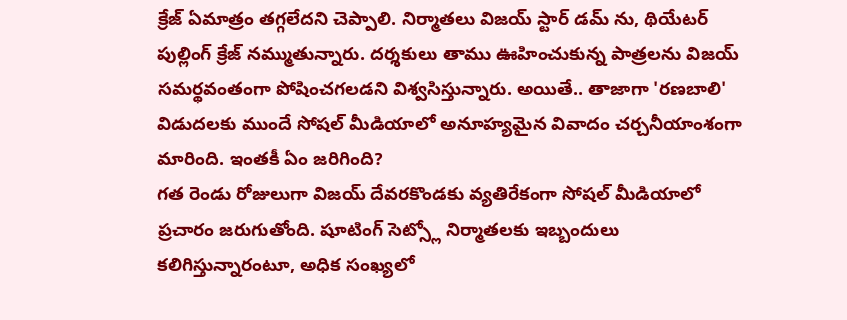క్రేజ్ ఏమాత్రం తగ్గలేదని చెప్పాలి. నిర్మాతలు విజయ్ స్టార్ డమ్ ను, థియేటర్ పుల్లింగ్ క్రేజ్ నమ్ముతున్నారు. దర్శకులు తాము ఊహించుకున్న పాత్రలను విజయ్ సమర్థవంతంగా పోషించగలడని విశ్వసిస్తున్నారు. అయితే.. తాజాగా 'రణబాలి' విడుదలకు ముందే సోషల్ మీడియాలో అనూహ్యమైన వివాదం చర్చనీయాంశంగా మారింది. ఇంతకీ ఏం జరిగింది?
గత రెండు రోజులుగా విజయ్ దేవరకొండకు వ్యతిరేకంగా సోషల్ మీడియాలో ప్రచారం జరుగుతోంది. షూటింగ్ సెట్స్లో నిర్మాతలకు ఇబ్బందులు కలిగిస్తున్నారంటూ, అధిక సంఖ్యలో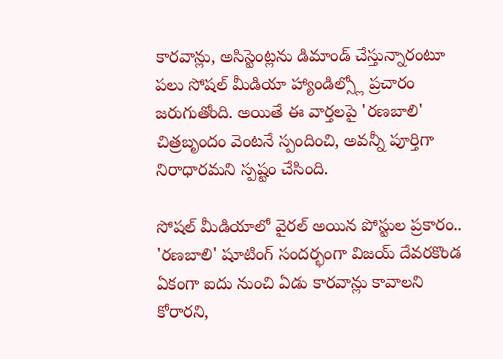కారవాన్లు, అసిస్టెంట్లను డిమాండ్ చేస్తున్నారంటూ పలు సోషల్ మీడియా హ్యాండిల్స్లో ప్రచారం జరుగుతోంది. అయితే ఈ వార్తలపై 'రణబాలి' చిత్రబృందం వెంటనే స్పందించి, అవన్నీ పూర్తిగా నిరాధారమని స్పష్టం చేసింది.

సోషల్ మీడియాలో వైరల్ అయిన పోస్టుల ప్రకారం.. 'రణబాలి' షూటింగ్ సందర్భంగా విజయ్ దేవరకొండ ఏకంగా ఐదు నుంచి ఏడు కారవాన్లు కావాలని కోరారని,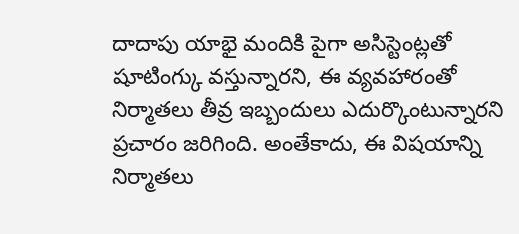దాదాపు యాభై మందికి పైగా అసిస్టెంట్లతో షూటింగ్కు వస్తున్నారని, ఈ వ్యవహారంతో నిర్మాతలు తీవ్ర ఇబ్బందులు ఎదుర్కొంటున్నారని ప్రచారం జరిగింది. అంతేకాదు, ఈ విషయాన్ని నిర్మాతలు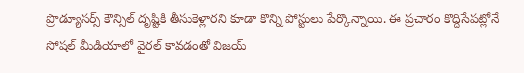ప్రొడ్యూసర్స్ కౌన్సిల్ దృష్టికి తీసుకెళ్లారని కూడా కొన్ని పోస్టులు పేర్కొన్నాయి. ఈ ప్రచారం కొద్దిసేపట్లోనే సోషల్ మీడియాలో వైరల్ కావడంతో విజయ్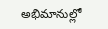అభిమానుల్లో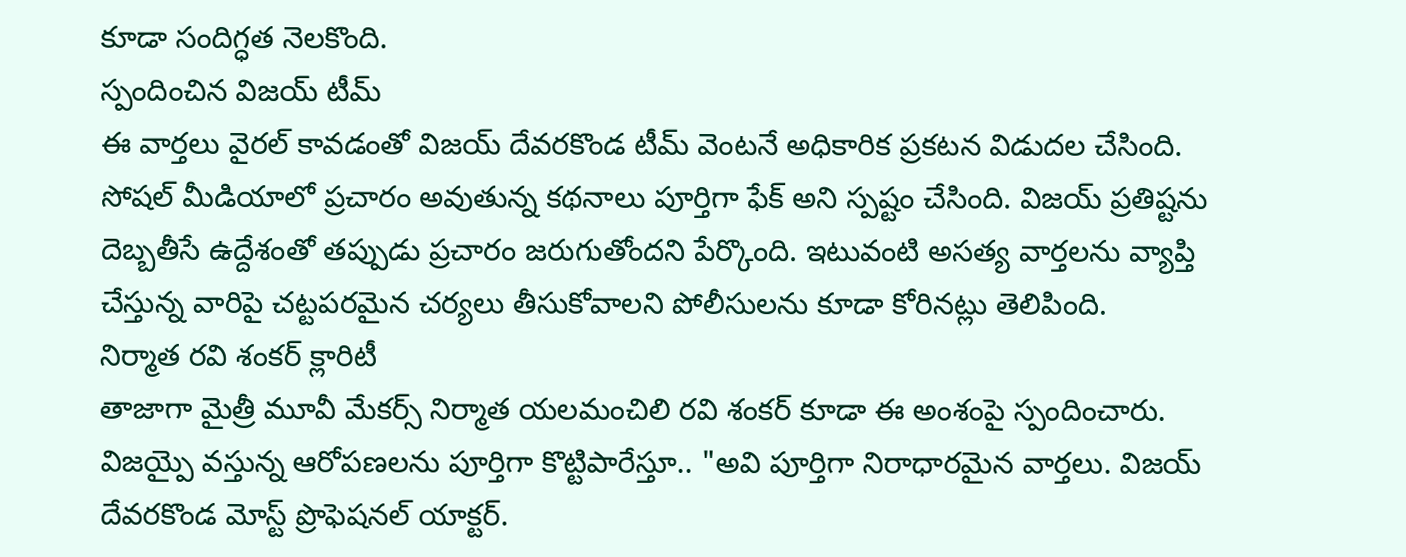కూడా సందిగ్ధత నెలకొంది.
స్పందించిన విజయ్ టీమ్
ఈ వార్తలు వైరల్ కావడంతో విజయ్ దేవరకొండ టీమ్ వెంటనే అధికారిక ప్రకటన విడుదల చేసింది. సోషల్ మీడియాలో ప్రచారం అవుతున్న కథనాలు పూర్తిగా ఫేక్ అని స్పష్టం చేసింది. విజయ్ ప్రతిష్టను దెబ్బతీసే ఉద్దేశంతో తప్పుడు ప్రచారం జరుగుతోందని పేర్కొంది. ఇటువంటి అసత్య వార్తలను వ్యాప్తి చేస్తున్న వారిపై చట్టపరమైన చర్యలు తీసుకోవాలని పోలీసులను కూడా కోరినట్లు తెలిపింది.
నిర్మాత రవి శంకర్ క్లారిటీ
తాజాగా మైత్రీ మూవీ మేకర్స్ నిర్మాత యలమంచిలి రవి శంకర్ కూడా ఈ అంశంపై స్పందించారు. విజయ్పై వస్తున్న ఆరోపణలను పూర్తిగా కొట్టిపారేస్తూ.. "అవి పూర్తిగా నిరాధారమైన వార్తలు. విజయ్ దేవరకొండ మోస్ట్ ప్రొఫెషనల్ యాక్టర్.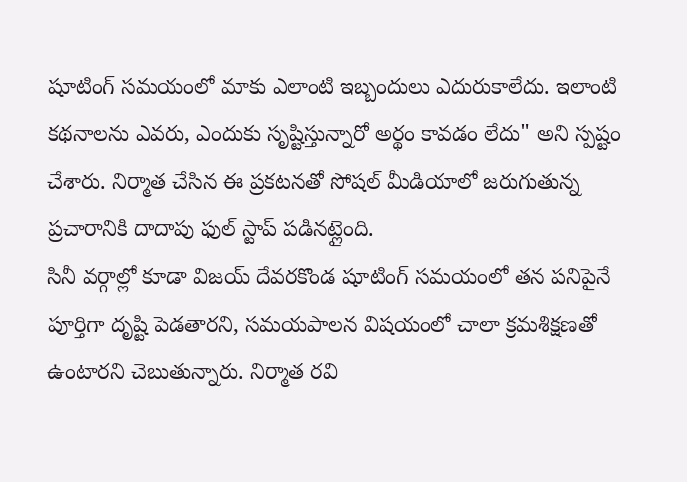షూటింగ్ సమయంలో మాకు ఎలాంటి ఇబ్బందులు ఎదురుకాలేదు. ఇలాంటి కథనాలను ఎవరు, ఎందుకు సృష్టిస్తున్నారో అర్థం కావడం లేదు" అని స్పష్టం చేశారు. నిర్మాత చేసిన ఈ ప్రకటనతో సోషల్ మీడియాలో జరుగుతున్న ప్రచారానికి దాదాపు ఫుల్ స్టాప్ పడినట్లైంది.
సినీ వర్గాల్లో కూడా విజయ్ దేవరకొండ షూటింగ్ సమయంలో తన పనిపైనే పూర్తిగా దృష్టి పెడతారని, సమయపాలన విషయంలో చాలా క్రమశిక్షణతో ఉంటారని చెబుతున్నారు. నిర్మాత రవి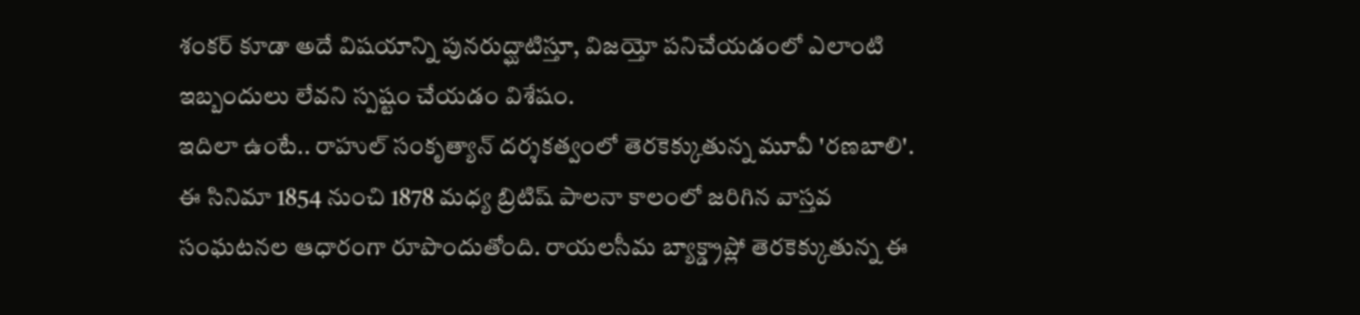శంకర్ కూడా అదే విషయాన్ని పునరుద్ఘాటిస్తూ, విజయ్తో పనిచేయడంలో ఎలాంటి ఇబ్బందులు లేవని స్పష్టం చేయడం విశేషం.
ఇదిలా ఉంటే.. రాహుల్ సంకృత్యాన్ దర్శకత్వంలో తెరకెక్కుతున్న మూవీ 'రణబాలి'. ఈ సినిమా 1854 నుంచి 1878 మధ్య బ్రిటిష్ పాలనా కాలంలో జరిగిన వాస్తవ సంఘటనల ఆధారంగా రూపొందుతోంది. రాయలసీమ బ్యాక్డ్రాప్లో తెరకెక్కుతున్న ఈ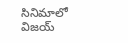సినిమాలో విజయ్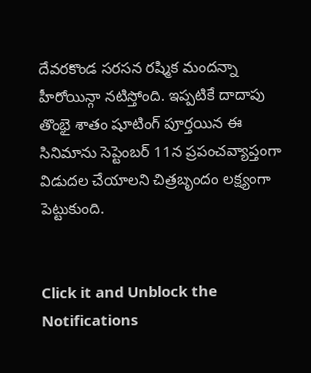దేవరకొండ సరసన రష్మిక మందన్నా హీరోయిన్గా నటిస్తోంది. ఇప్పటికే దాదాపు తొంభై శాతం షూటింగ్ పూర్తయిన ఈ సినిమాను సెప్టెంబర్ 11న ప్రపంచవ్యాప్తంగా విడుదల చేయాలని చిత్రబృందం లక్ష్యంగా పెట్టుకుంది.


Click it and Unblock the Notifications